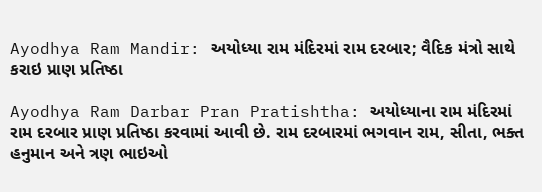Ayodhya Ram Mandir: અયોધ્યા રામ મંદિરમાં રામ દરબાર; વૈદિક મંત્રો સાથે કરાઇ પ્રાણ પ્રતિષ્ઠા

Ayodhya Ram Darbar Pran Pratishtha: અયોધ્યાના રામ મંદિરમાં રામ દરબાર પ્રાણ પ્રતિષ્ઠા કરવામાં આવી છે. રામ દરબારમાં ભગવાન રામ, સીતા, ભક્ત હનુમાન અને ત્રણ ભાઇઓ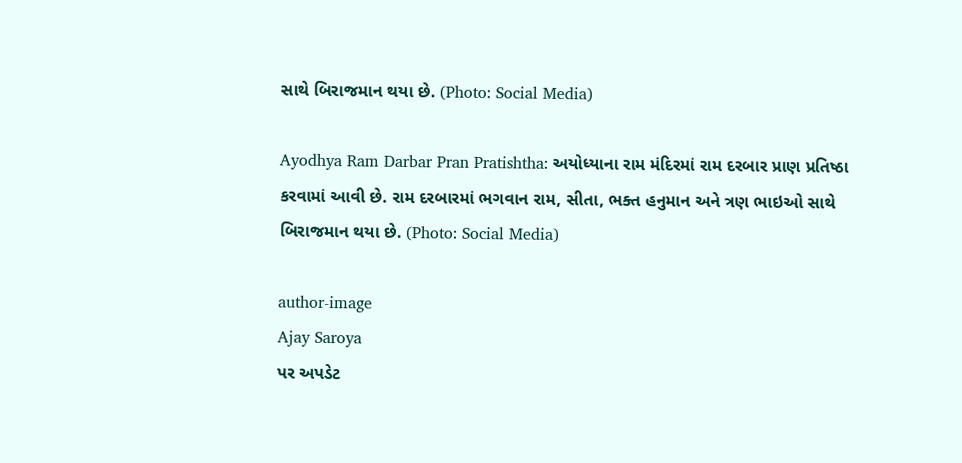સાથે બિરાજમાન થયા છે. (Photo: Social Media)

Ayodhya Ram Darbar Pran Pratishtha: અયોધ્યાના રામ મંદિરમાં રામ દરબાર પ્રાણ પ્રતિષ્ઠા કરવામાં આવી છે. રામ દરબારમાં ભગવાન રામ, સીતા, ભક્ત હનુમાન અને ત્રણ ભાઇઓ સાથે બિરાજમાન થયા છે. (Photo: Social Media)

author-image
Ajay Saroya
પર અપડેટ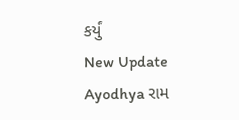કર્યું
New Update
Ayodhya રામ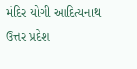મંદિર યોગી આદિત્યનાથ ઉત્તર પ્રદેશ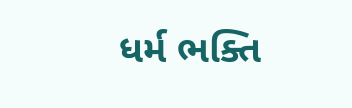ધર્મ ભક્તિ